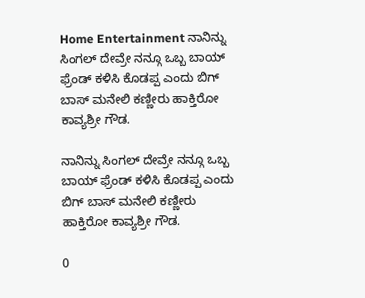Home Entertainment ನಾನಿನ್ನು ಸಿಂಗಲ್ ದೇವ್ರೇ ನನ್ಗೂ ಒಬ್ಬ ಬಾಯ್ ಫ್ರೆಂಡ್ ಕಳಿಸಿ ಕೊಡಪ್ಪ ಎಂದು ಬಿಗ್ ಬಾಸ್ ಮನೇಲಿ ಕಣ್ಣೀರು ಹಾಕ್ತಿರೋ ಕಾವ್ಯಶ್ರೀ ಗೌಡ.

ನಾನಿನ್ನು ಸಿಂಗಲ್ ದೇವ್ರೇ ನನ್ಗೂ ಒಬ್ಬ ಬಾಯ್ ಫ್ರೆಂಡ್ ಕಳಿಸಿ ಕೊಡಪ್ಪ ಎಂದು ಬಿಗ್ ಬಾಸ್ ಮನೇಲಿ ಕಣ್ಣೀರು ಹಾಕ್ತಿರೋ ಕಾವ್ಯಶ್ರೀ ಗೌಡ.

0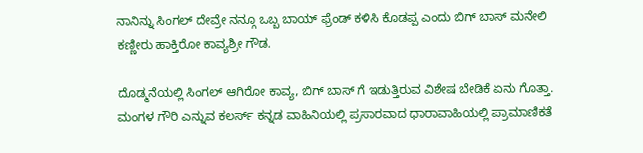ನಾನಿನ್ನು ಸಿಂಗಲ್ ದೇವ್ರೇ ನನ್ಗೂ ಒಬ್ಬ ಬಾಯ್ ಫ್ರೆಂಡ್ ಕಳಿಸಿ ಕೊಡಪ್ಪ ಎಂದು ಬಿಗ್ ಬಾಸ್ ಮನೇಲಿ ಕಣ್ಣೀರು ಹಾಕ್ತಿರೋ ಕಾವ್ಯಶ್ರೀ ಗೌಡ.

ದೊಡ್ಮನೆಯಲ್ಲಿ ಸಿಂಗಲ್ ಆಗಿರೋ ಕಾವ್ಯ, ಬಿಗ್ ಬಾಸ್ ಗೆ ಇಡುತ್ತಿರುವ ವಿಶೇಷ ಬೇಡಿಕೆ ಏನು ಗೊತ್ತಾ. ಮಂಗಳ ಗೌರಿ ಎನ್ನುವ ಕಲರ್ಸ್ ಕನ್ನಡ ವಾಹಿನಿಯಲ್ಲಿ ಪ್ರಸಾರವಾದ ಧಾರಾವಾಹಿಯಲ್ಲಿ ಪ್ರಾಮಾಣಿಕತೆ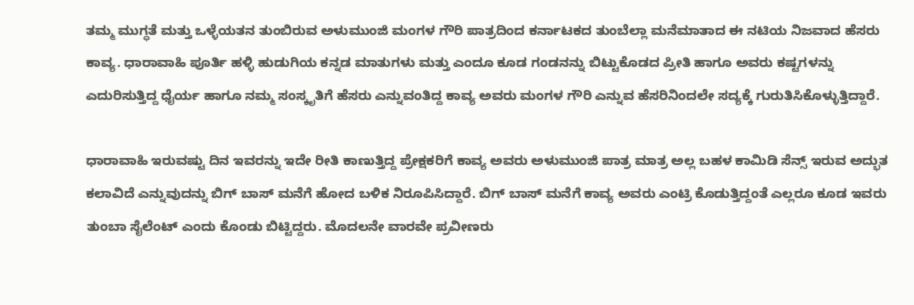ತಮ್ಮ ಮುಗ್ಧತೆ ಮತ್ತು ಒಳ್ಳೆಯತನ ತುಂಬಿರುವ ಅಳುಮುಂಜಿ ಮಂಗಳ ಗೌರಿ ಪಾತ್ರದಿಂದ ಕರ್ನಾಟಕದ ತುಂಬೆಲ್ಲಾ ಮನೆಮಾತಾದ ಈ ನಟಿಯ ನಿಜವಾದ ಹೆಸರು ಕಾವ್ಯ. ಧಾರಾವಾಹಿ ಪೂರ್ತಿ ಹಳ್ಳಿ ಹುಡುಗಿಯ ಕನ್ನಡ ಮಾತುಗಳು ಮತ್ತು ಎಂದೂ ಕೂಡ ಗಂಡನನ್ನು ಬಿಟ್ಟುಕೊಡದ ಪ್ರೀತಿ ಹಾಗೂ ಅವರು ಕಷ್ಟಗಳನ್ನು ಎದುರಿಸುತ್ತಿದ್ದ ಧೈರ್ಯ ಹಾಗೂ ನಮ್ಮ ಸಂಸ್ಕೃತಿಗೆ ಹೆಸರು ಎನ್ನುವಂತಿದ್ದ ಕಾವ್ಯ ಅವರು ಮಂಗಳ ಗೌರಿ ಎನ್ನುವ ಹೆಸರಿನಿಂದಲೇ ಸದ್ಯಕ್ಕೆ ಗುರುತಿಸಿಕೊಳ್ಳುತ್ತಿದ್ದಾರೆ.

ಧಾರಾವಾಹಿ ಇರುವಷ್ಟು ದಿನ ಇವರನ್ನು ಇದೇ ರೀತಿ ಕಾಣುತ್ತಿದ್ದ ಪ್ರೇಕ್ಷಕರಿಗೆ ಕಾವ್ಯ ಅವರು ಅಳುಮುಂಜಿ ಪಾತ್ರ ಮಾತ್ರ ಅಲ್ಲ ಬಹಳ ಕಾಮಿಡಿ ಸೆನ್ಸ್ ಇರುವ ಅದ್ಭುತ ಕಲಾವಿದೆ ಎನ್ನುವುದನ್ನು ಬಿಗ್ ಬಾಸ್ ಮನೆಗೆ ಹೋದ ಬಳಿಕ ನಿರೂಪಿಸಿದ್ದಾರೆ. ಬಿಗ್ ಬಾಸ್ ಮನೆಗೆ ಕಾವ್ಯ ಅವರು ಎಂಟ್ರಿ ಕೊಡುತ್ತಿದ್ದಂತೆ ಎಲ್ಲರೂ ಕೂಡ ಇವರು ತುಂಬಾ ಸೈಲೆಂಟ್ ಎಂದು ಕೊಂಡು ಬಿಟ್ಟಿದ್ದರು. ಮೊದಲನೇ ವಾರವೇ ಪ್ರವೀಣರು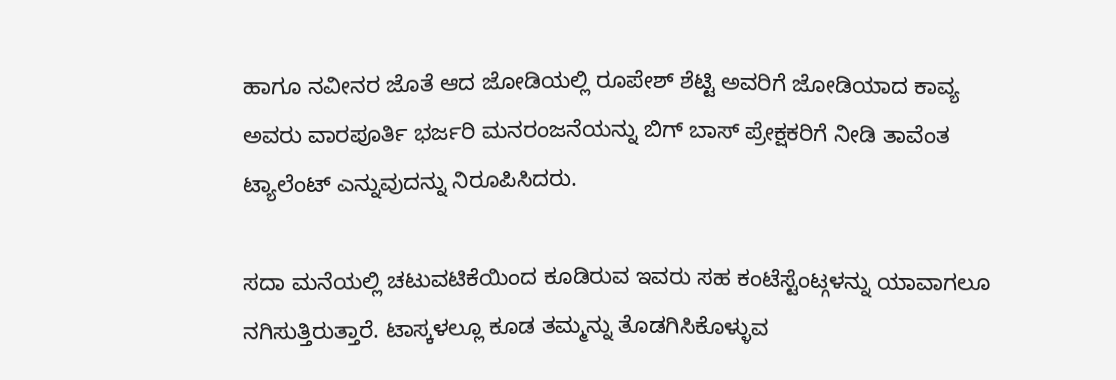ಹಾಗೂ ನವೀನರ ಜೊತೆ ಆದ ಜೋಡಿಯಲ್ಲಿ ರೂಪೇಶ್ ಶೆಟ್ಟಿ ಅವರಿಗೆ ಜೋಡಿಯಾದ ಕಾವ್ಯ ಅವರು ವಾರಪೂರ್ತಿ ಭರ್ಜರಿ ಮನರಂಜನೆಯನ್ನು ಬಿಗ್ ಬಾಸ್ ಪ್ರೇಕ್ಷಕರಿಗೆ ನೀಡಿ ತಾವೆಂತ ಟ್ಯಾಲೆಂಟ್ ಎನ್ನುವುದನ್ನು ನಿರೂಪಿಸಿದರು.

ಸದಾ ಮನೆಯಲ್ಲಿ ಚಟುವಟಿಕೆಯಿಂದ ಕೂಡಿರುವ ಇವರು ಸಹ ಕಂಟೆಸ್ಟೆಂಟ್ಗಳನ್ನು ಯಾವಾಗಲೂ ನಗಿಸುತ್ತಿರುತ್ತಾರೆ. ಟಾಸ್ಕಳಲ್ಲೂ ಕೂಡ ತಮ್ಮನ್ನು ತೊಡಗಿಸಿಕೊಳ್ಳುವ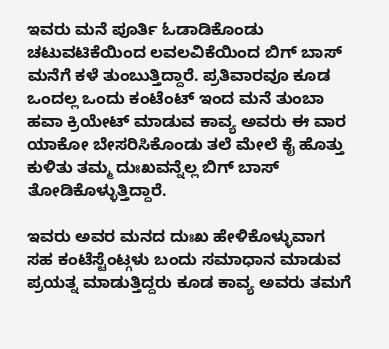ಇವರು ಮನೆ ಪೂರ್ತಿ ಓಡಾಡಿಕೊಂಡು ಚಟುವಟಿಕೆಯಿಂದ ಲವಲವಿಕೆಯಿಂದ ಬಿಗ್ ಬಾಸ್ ಮನೆಗೆ ಕಳೆ ತುಂಬುತ್ತಿದ್ದಾರೆ. ಪ್ರತಿವಾರವೂ ಕೂಡ ಒಂದಲ್ಲ ಒಂದು ಕಂಟೆಂಟ್ ಇಂದ ಮನೆ ತುಂಬಾ ಹವಾ ಕ್ರಿಯೇಟ್ ಮಾಡುವ ಕಾವ್ಯ ಅವರು ಈ ವಾರ ಯಾಕೋ ಬೇಸರಿಸಿಕೊಂಡು ತಲೆ ಮೇಲೆ ಕೈ ಹೊತ್ತು ಕುಳಿತು ತಮ್ಮ ದುಃಖವನ್ನೆಲ್ಲ ಬಿಗ್ ಬಾಸ್ ತೋಡಿಕೊಳ್ಳುತ್ತಿದ್ದಾರೆ.

ಇವರು ಅವರ ಮನದ ದುಃಖ ಹೇಳಿಕೊಳ್ಳುವಾಗ ಸಹ ಕಂಟೆಸ್ಟೆಂಟ್ಗಳು ಬಂದು ಸಮಾಧಾನ ಮಾಡುವ ಪ್ರಯತ್ನ ಮಾಡುತ್ತಿದ್ದರು ಕೂಡ ಕಾವ್ಯ ಅವರು ತಮಗೆ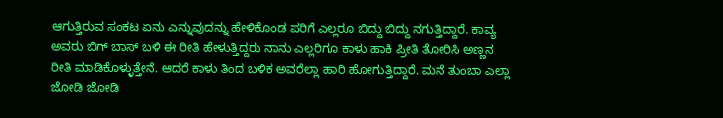ಆಗುತ್ತಿರುವ ಸಂಕಟ ಏನು ಎನ್ನುವುದನ್ನು ಹೇಳಿಕೊಂಡ ಪರಿಗೆ ಎಲ್ಲರೂ ಬಿದ್ದು ಬಿದ್ದು ನಗುತ್ತಿದ್ದಾರೆ. ಕಾವ್ಯ ಅವರು ಬಿಗ್ ಬಾಸ್ ಬಳಿ ಈ ರೀತಿ ಹೇಳುತ್ತಿದ್ದರು ನಾನು ಎಲ್ಲರಿಗೂ ಕಾಳು ಹಾಕಿ ಪ್ರೀತಿ ತೋರಿಸಿ ಅಣ್ಣನ ರೀತಿ ಮಾಡಿಕೊಳ್ಳುತ್ತೇನೆ. ಆದರೆ ಕಾಳು ತಿಂದ ಬಳಿಕ ಅವರೆಲ್ಲಾ ಹಾರಿ ಹೋಗುತ್ತಿದ್ದಾರೆ. ಮನೆ ತುಂಬಾ ಎಲ್ಲಾ ಜೋಡಿ ಜೋಡಿ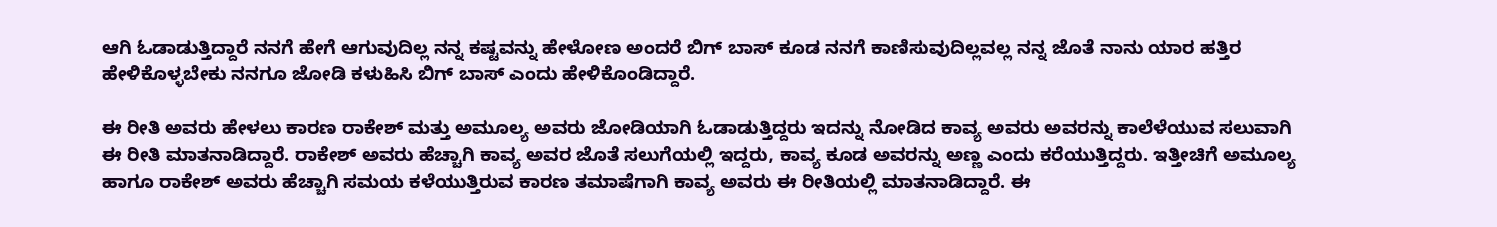ಆಗಿ ಓಡಾಡುತ್ತಿದ್ದಾರೆ ನನಗೆ ಹೇಗೆ ಆಗುವುದಿಲ್ಲ ನನ್ನ ಕಷ್ಟವನ್ನು ಹೇಳೋಣ ಅಂದರೆ ಬಿಗ್ ಬಾಸ್ ಕೂಡ ನನಗೆ ಕಾಣಿಸುವುದಿಲ್ಲವಲ್ಲ ನನ್ನ ಜೊತೆ ನಾನು ಯಾರ ಹತ್ತಿರ ಹೇಳಿಕೊಳ್ಳಬೇಕು ನನಗೂ ಜೋಡಿ ಕಳುಹಿಸಿ ಬಿಗ್ ಬಾಸ್ ಎಂದು ಹೇಳಿಕೊಂಡಿದ್ದಾರೆ.

ಈ ರೀತಿ ಅವರು ಹೇಳಲು ಕಾರಣ ರಾಕೇಶ್ ಮತ್ತು ಅಮೂಲ್ಯ ಅವರು ಜೋಡಿಯಾಗಿ ಓಡಾಡುತ್ತಿದ್ದರು ಇದನ್ನು ನೋಡಿದ ಕಾವ್ಯ ಅವರು ಅವರನ್ನು ಕಾಲೆಳೆಯುವ ಸಲುವಾಗಿ ಈ ರೀತಿ ಮಾತನಾಡಿದ್ದಾರೆ. ರಾಕೇಶ್ ಅವರು ಹೆಚ್ಚಾಗಿ ಕಾವ್ಯ ಅವರ ಜೊತೆ ಸಲುಗೆಯಲ್ಲಿ ಇದ್ದರು, ಕಾವ್ಯ ಕೂಡ ಅವರನ್ನು ಅಣ್ಣ ಎಂದು ಕರೆಯುತ್ತಿದ್ದರು. ಇತ್ತೀಚಿಗೆ ಅಮೂಲ್ಯ ಹಾಗೂ ರಾಕೇಶ್ ಅವರು ಹೆಚ್ಚಾಗಿ ಸಮಯ ಕಳೆಯುತ್ತಿರುವ ಕಾರಣ ತಮಾಷೆಗಾಗಿ ಕಾವ್ಯ ಅವರು ಈ ರೀತಿಯಲ್ಲಿ ಮಾತನಾಡಿದ್ದಾರೆ. ಈ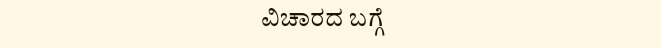ವಿಚಾರದ ಬಗ್ಗೆ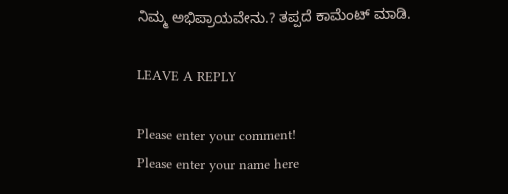ನಿಮ್ಮ ಅಭಿಪ್ರಾಯವೇನು.? ತಪ್ಪದೆ ಕಾಮೆಂಟ್ ಮಾಡಿ.

LEAVE A REPLY

Please enter your comment!
Please enter your name here